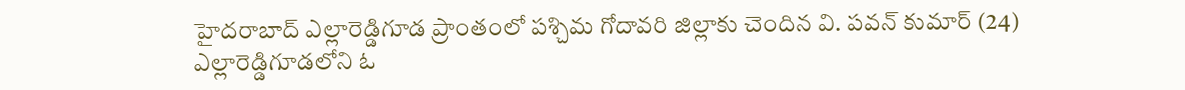హైదరాబాద్ ఎల్లారెడ్డిగూడ ప్రాంతంలో పశ్చిమ గోదావరి జిల్లాకు చెందిన వి. పవన్ కుమార్ (24) ఎల్లారెడ్డిగూడలోని ఓ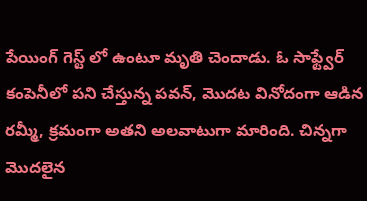పేయింగ్ గెస్ట్ లో ఉంటూ మృతి చెందాడు. ఓ సాఫ్ట్వేర్ కంపెనీలో పని చేస్తున్న పవన్, మొదట వినోదంగా ఆడిన రమ్మీ, క్రమంగా అతని అలవాటుగా మారింది. చిన్నగా మొదలైన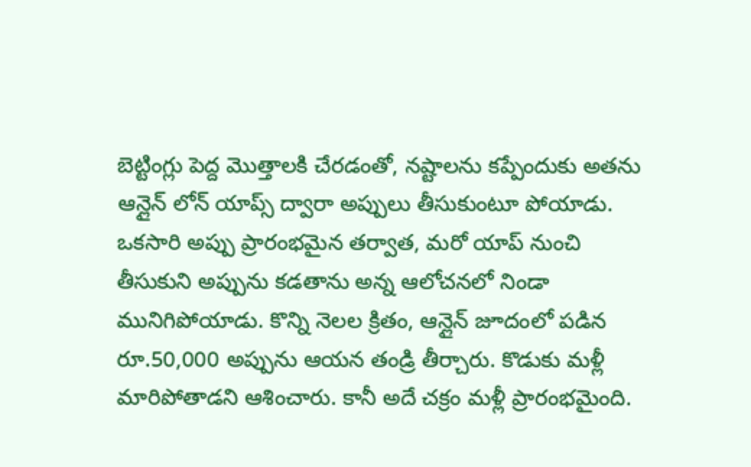బెట్టింగ్లు పెద్ద మొత్తాలకి చేరడంతో, నష్టాలను కప్పేందుకు అతను ఆన్లైన్ లోన్ యాప్స్ ద్వారా అప్పులు తీసుకుంటూ పోయాడు. ఒకసారి అప్పు ప్రారంభమైన తర్వాత, మరో యాప్ నుంచి తీసుకుని అప్పును కడతాను అన్న ఆలోచనలో నిండా మునిగిపోయాడు. కొన్ని నెలల క్రితం, ఆన్లైన్ జూదంలో పడిన రూ.50,000 అప్పును ఆయన తండ్రి తీర్చారు. కొడుకు మళ్లీ మారిపోతాడని ఆశించారు. కానీ అదే చక్రం మళ్లీ ప్రారంభమైంది.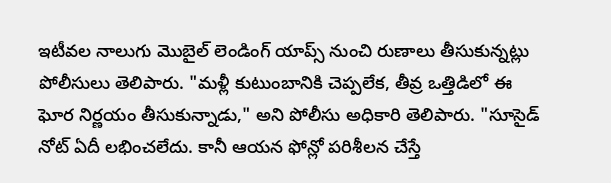ఇటీవల నాలుగు మొబైల్ లెండింగ్ యాప్స్ నుంచి రుణాలు తీసుకున్నట్లు పోలీసులు తెలిపారు. "మళ్లీ కుటుంబానికి చెప్పలేక, తీవ్ర ఒత్తిడిలో ఈ ఘోర నిర్ణయం తీసుకున్నాడు," అని పోలీసు అధికారి తెలిపారు. "సూసైడ్ నోట్ ఏదీ లభించలేదు. కానీ ఆయన ఫోన్లో పరిశీలన చేస్తే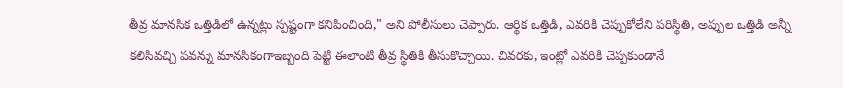తీవ్ర మానసిక ఒత్తిడిలో ఉన్నట్లు స్పష్టంగా కనిపించింది," అని పోలీసులు చెప్పారు. ఆర్థిక ఒత్తిడి, ఎవరికి చెప్పుకోలేని పరిస్థితి, అప్పుల ఒత్తిడి అన్నీ కలిసివచ్చి పవన్ను మానసికంగాఇబ్బంది పెట్టి ఈలాంటి తీవ్ర స్థితికి తీసుకొచ్చాయి. చివరకు, ఇంట్లో ఎవరికి చెప్పకుండానే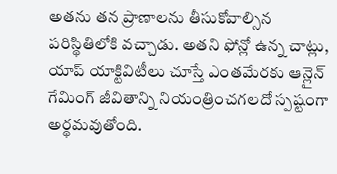అతను తన ప్రాణాలను తీసుకోవాల్సిన పరిస్థితిలోకి వచ్చాడు. అతని ఫోన్లో ఉన్న చాట్లు, యాప్ యాక్టివిటీలు చూస్తే ఎంతమేరకు ఆన్లైన్ గేమింగ్ జీవితాన్ని నియంత్రించగలదో స్పష్టంగా అర్థమవుతోంది.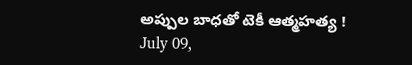అప్పుల బాధతో టెకీ ఆత్మహత్య !
July 09,